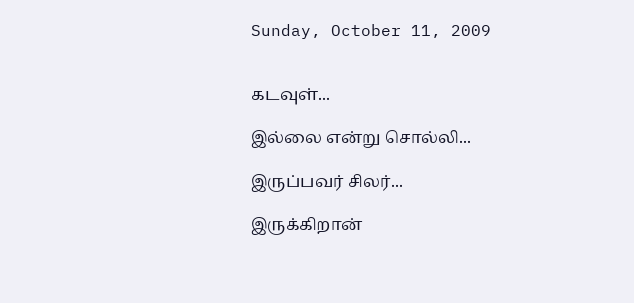Sunday, October 11, 2009


கடவுள்...

இல்லை என்று சொல்லி...

இருப்பவர் சிலர்...

இருக்கிறான்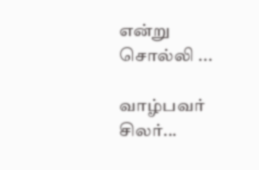என்று சொல்லி ...

வாழ்பவர் சிலர்...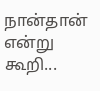நான்தான் என்று கூறி...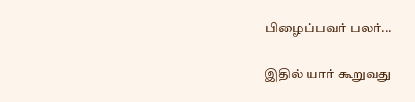பிழைப்பவர் பலர்...

இதில் யார் கூறுவது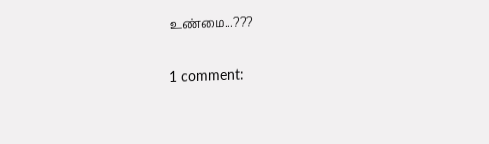உண்மை...???

1 comment: